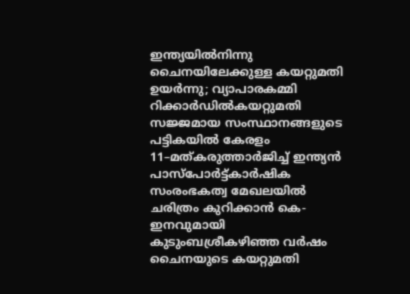ഇന്ത്യയിൽനിന്നു ചൈനയിലേക്കുള്ള കയറ്റുമതി ഉയർന്നു; വ്യാപാരകമ്മി റിക്കാർഡിൽകയറ്റുമതി സജ്ജമായ സംസ്ഥാനങ്ങളുടെ പട്ടികയിൽ കേരളം 11–മത്കരുത്താർജിച്ച് ഇന്ത്യൻ പാസ്പോർട്ട്കാർഷിക സംരംഭകത്വ മേഖലയിൽ ചരിത്രം കുറിക്കാൻ കെ-ഇനവുമായി കുടുംബശ്രീകഴിഞ്ഞ വർഷം ചൈനയുടെ കയറ്റുമതി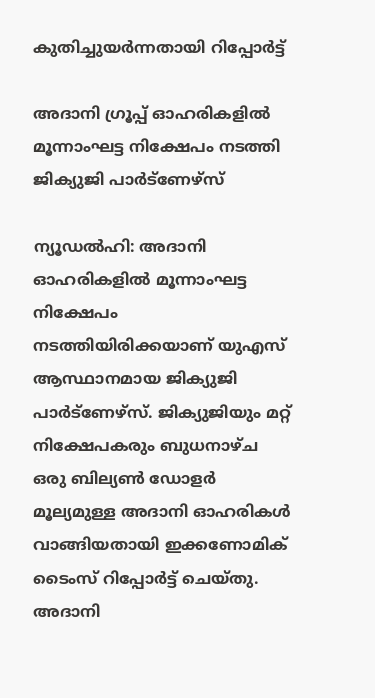കുതിച്ചുയർന്നതായി റിപ്പോർട്ട്

അദാനി ഗ്രൂപ്പ് ഓഹരികളില്‍ മൂന്നാംഘട്ട നിക്ഷേപം നടത്തി ജിക്യുജി പാര്‍ട്‌ണേഴ്‌സ്

ന്യൂഡല്‍ഹി: അദാനി ഓഹരികളില്‍ മൂന്നാംഘട്ട നിക്ഷേപം നടത്തിയിരിക്കയാണ് യുഎസ് ആസ്ഥാനമായ ജിക്യുജി പാര്‍ട്‌ണേഴ്‌സ്. ജിക്യുജിയും മറ്റ് നിക്ഷേപകരും ബുധനാഴ്ച ഒരു ബില്യണ്‍ ഡോളര്‍ മൂല്യമുള്ള അദാനി ഓഹരികള്‍ വാങ്ങിയതായി ഇക്കണോമിക് ടൈംസ് റിപ്പോര്‍ട്ട് ചെയ്തു. അദാനി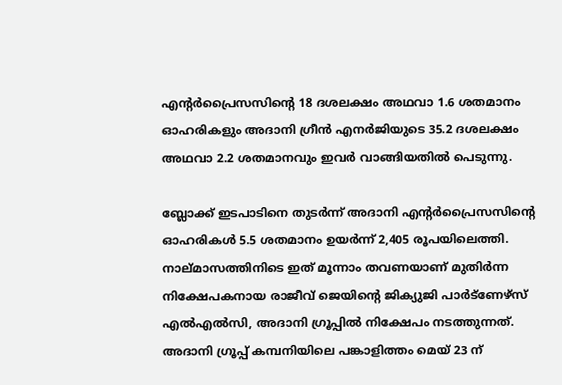എന്റര്‍പ്രൈസസിന്റെ 18 ദശലക്ഷം അഥവാ 1.6 ശതമാനം ഓഹരികളും അദാനി ഗ്രീന്‍ എനര്‍ജിയുടെ 35.2 ദശലക്ഷം അഥവാ 2.2 ശതമാനവും ഇവര്‍ വാങ്ങിയതില്‍ പെടുന്നു.

ബ്ലോക്ക് ഇടപാടിനെ തുടര്‍ന്ന് അദാനി എന്റര്‍പ്രൈസസിന്റെ ഓഹരികള്‍ 5.5 ശതമാനം ഉയര്‍ന്ന് 2,405 രൂപയിലെത്തി. നാല്മാസത്തിനിടെ ഇത് മൂന്നാം തവണയാണ് മുതിര്‍ന്ന നിക്ഷേപകനായ രാജീവ് ജെയിന്റെ ജിക്യുജി പാര്‍ട്ണേഴ്സ് എല്‍എല്‍സി, അദാനി ഗ്രൂപ്പില്‍ നിക്ഷേപം നടത്തുന്നത്. അദാനി ഗ്രൂപ്പ് കമ്പനിയിലെ പങ്കാളിത്തം മെയ് 23 ന്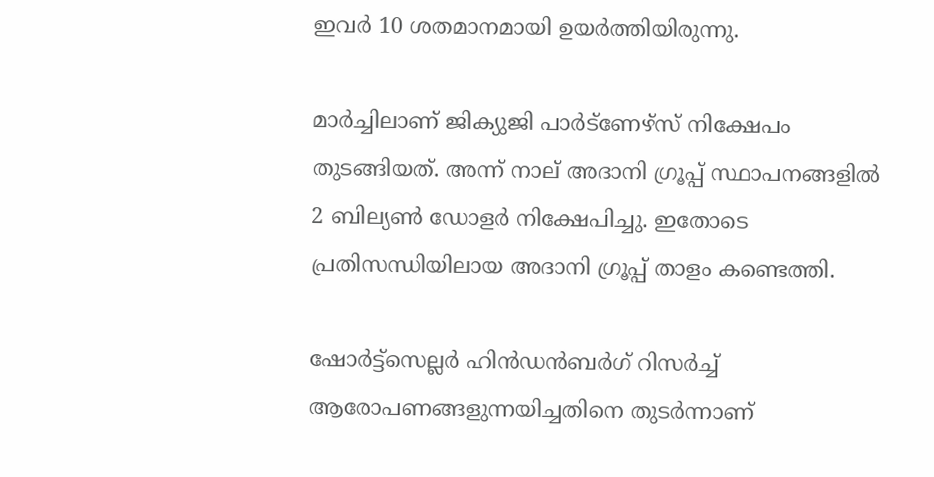ഇവര്‍ 10 ശതമാനമായി ഉയര്‍ത്തിയിരുന്നു.

മാര്‍ച്ചിലാണ് ജിക്യുജി പാര്‍ട്ണേഴ്സ് നിക്ഷേപം തുടങ്ങിയത്. അന്ന് നാല് അദാനി ഗ്രൂപ്പ് സ്ഥാപനങ്ങളില്‍ 2 ബില്യണ്‍ ഡോളര്‍ നിക്ഷേപിച്ചു. ഇതോടെ പ്രതിസന്ധിയിലായ അദാനി ഗ്രൂപ്പ് താളം കണ്ടെത്തി.

ഷോര്‍ട്ട്സെല്ലര്‍ ഹിന്‍ഡന്‍ബര്‍ഗ് റിസര്‍ച്ച് ആരോപണങ്ങളുന്നയിച്ചതിനെ തുടര്‍ന്നാണ്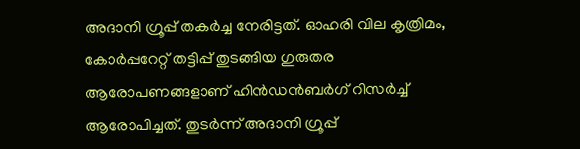അദാനി ഗ്രൂപ്പ് തകര്‍ച്ച നേരിട്ടത്. ഓഹരി വില കൃത്രിമം, കോര്‍പ്പറേറ്റ് തട്ടിപ്പ് തുടങ്ങിയ ഗുരുതര ആരോപണങ്ങളാണ് ഹിന്‍ഡന്‍ബര്‍ഗ് റിസര്‍ച്ച് ആരോപിച്ചത്. തുടര്‍ന്ന് അദാനി ഗ്രൂപ്പ്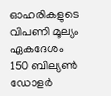ഓഹരികളുടെ വിപണി മൂല്യം ഏകദേശം 150 ബില്യണ്‍ ഡോളര്‍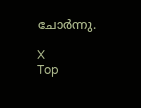ചോര്‍ന്നു.

X
Top